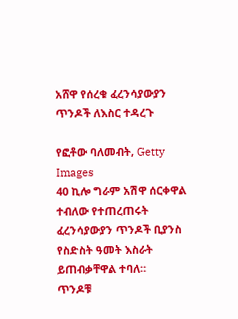አሸዋ የሰረቁ ፈረንሳያውያን ጥንዶች ለእስር ተዳረጉ

የፎቶው ባለመብት, Getty Images
40 ኪሎ ግራም አሽዋ ሰርቀዋል ተብለው የተጠረጠሩት ፈረንሳያውያን ጥንዶች ቢያንስ የስድስት ዓመት እስራት ይጠብቃቸዋል ተባለ።
ጥንዶቹ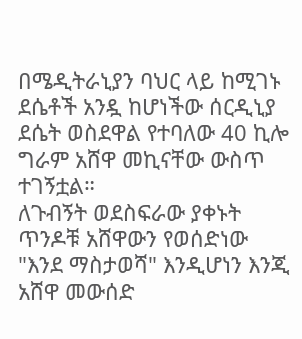በሜዲትራኒያን ባህር ላይ ከሚገኑ ደሴቶች አንዷ ከሆነችው ሰርዲኒያ ደሴት ወስደዋል የተባለው 40 ኪሎ ግራም አሸዋ መኪናቸው ውስጥ ተገኝቷል።
ለጉብኝት ወደስፍራው ያቀኑት ጥንዶቹ አሸዋውን የወሰድነው "እንደ ማስታወሻ" እንዲሆነን እንጂ አሸዋ መውሰድ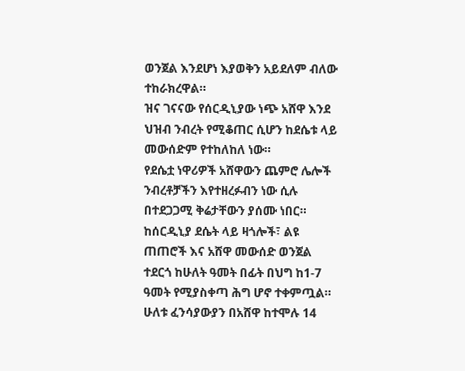ወንጀል እንደሆነ እያወቅን አይደለም ብለው ተከራክረዋል።
ዝና ገናናው የሰርዲኒያው ነጭ አሸዋ እንደ ህዝብ ንብረት የሚቆጠር ሲሆን ከደሴቱ ላይ መውሰድም የተከለከለ ነው።
የደሴቷ ነዋሪዎች አሸዋውን ጨምሮ ሌሎች ንብረቶቻችን እየተዘረፉብን ነው ሲሉ በተደጋጋሚ ቅሬታቸውን ያሰሙ ነበር።
ከሰርዲኒያ ደሴት ላይ ዛጎሎች፣ ልዩ ጠጠሮች እና አሸዋ መውሰድ ወንጀል ተደርጎ ከሁለት ዓመት በፊት በህግ ከ1-7 ዓመት የሚያስቀጣ ሕግ ሆኖ ተቀምጧል።
ሁለቱ ፈንሳያውያን በአሸዋ ከተሞሉ 14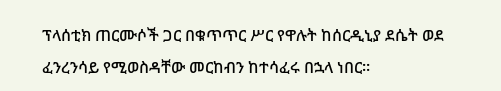ፕላሰቲክ ጠርሙሶች ጋር በቁጥጥር ሥር የዋሉት ከሰርዲኒያ ደሴት ወደ ፈንረንሳይ የሚወስዳቸው መርከብን ከተሳፈሩ በኋላ ነበር።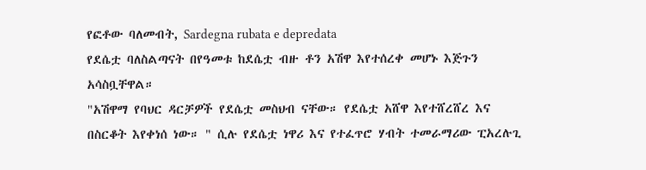የፎቶው ባለመብት, Sardegna rubata e depredata
የደሴቷ ባለስልጣናት በየዓመቱ ከደሴቷ ብዙ ቶን አሽዋ እየተሰረቀ መሆኑ እጅጉን አሳስቧቸዋል።
"አሽዋማ የባህር ዳርቻዎች የደሴቷ መስህብ ናቸው። የደሴቷ አሸዋ እየተሸረሸረ እና በስርቆት እየቀነሰ ነው። " ሲሉ የደሴቷ ነዋሪ እና የተፈጥሮ ሃብት ተመራማሪው ፒአረሉጊ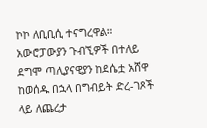ኮኮ ለቢቢሲ ተናግረዋል።
አውሮፓውያን ጉብኚዎች በተለይ ደግሞ ጣሊያናዊያን ከደሴቷ አሸዋ ከወሰዱ በኋላ በግብይት ድረ-ገጾች ላይ ለጨረታ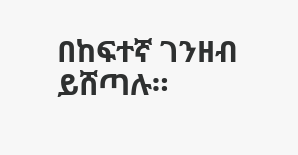በከፍተኛ ገንዘብ ይሸጣሉ።